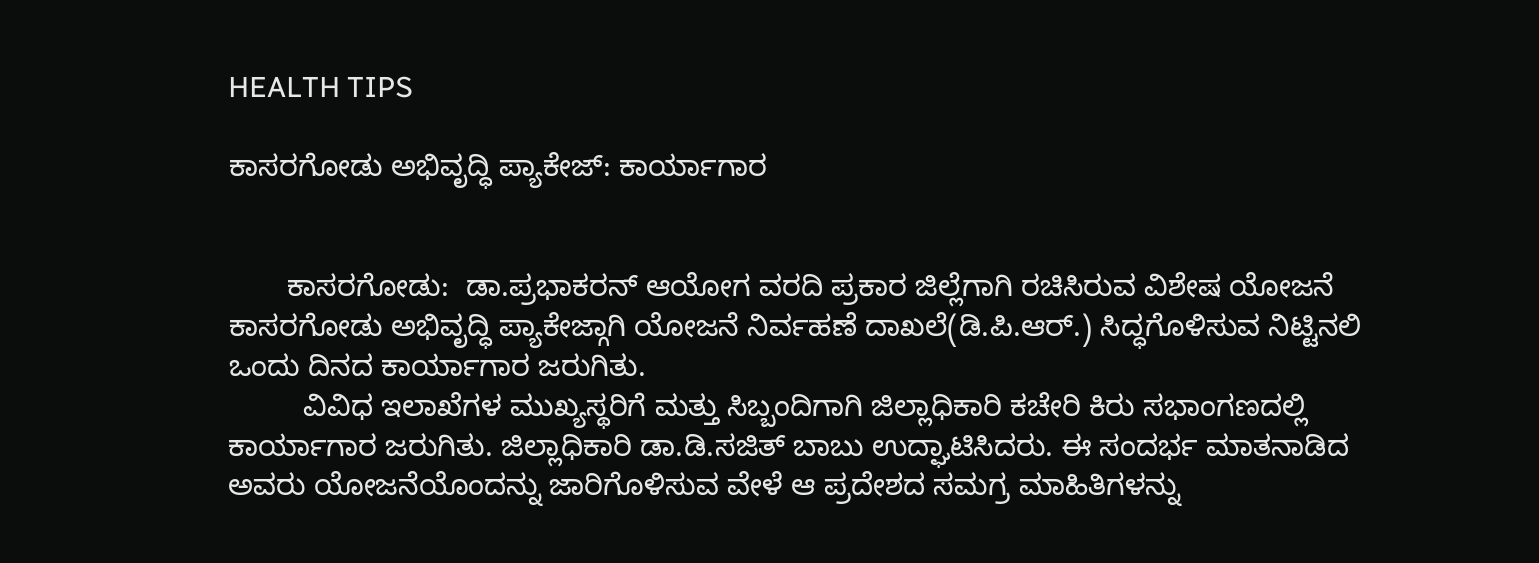HEALTH TIPS

ಕಾಸರಗೋಡು ಅಭಿವೃದ್ಧಿ ಪ್ಯಾಕೇಜ್: ಕಾರ್ಯಾಗಾರ


       ಕಾಸರಗೋಡು:  ಡಾ.ಪ್ರಭಾಕರನ್ ಆಯೋಗ ವರದಿ ಪ್ರಕಾರ ಜಿಲ್ಲೆಗಾಗಿ ರಚಿಸಿರುವ ವಿಶೇಷ ಯೋಜನೆ ಕಾಸರಗೋಡು ಅಭಿವೃದ್ಧಿ ಪ್ಯಾಕೇಜ್ಗಾಗಿ ಯೋಜನೆ ನಿರ್ವಹಣೆ ದಾಖಲೆ(ಡಿ.ಪಿ.ಆರ್.) ಸಿದ್ಧಗೊಳಿಸುವ ನಿಟ್ಟಿನಲಿ ಒಂದು ದಿನದ ಕಾರ್ಯಾಗಾರ ಜರುಗಿತು.
         ವಿವಿಧ ಇಲಾಖೆಗಳ ಮುಖ್ಯಸ್ಥರಿಗೆ ಮತ್ತು ಸಿಬ್ಬಂದಿಗಾಗಿ ಜಿಲ್ಲಾಧಿಕಾರಿ ಕಚೇರಿ ಕಿರು ಸಭಾಂಗಣದಲ್ಲಿ ಕಾರ್ಯಾಗಾರ ಜರುಗಿತು. ಜಿಲ್ಲಾಧಿಕಾರಿ ಡಾ.ಡಿ.ಸಜಿತ್ ಬಾಬು ಉದ್ಘಾಟಿಸಿದರು. ಈ ಸಂದರ್ಭ ಮಾತನಾಡಿದ ಅವರು ಯೋಜನೆಯೊಂದನ್ನು ಜಾರಿಗೊಳಿಸುವ ವೇಳೆ ಆ ಪ್ರದೇಶದ ಸಮಗ್ರ ಮಾಹಿತಿಗಳನ್ನು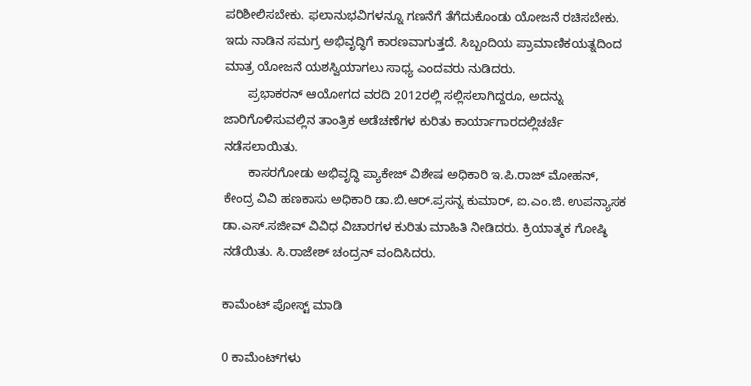ಪರಿಶೀಲಿಸಬೇಕು. ಫಲಾನುಭವಿಗಳನ್ನೂ ಗಣನೆಗೆ ತೆಗೆದುಕೊಂಡು ಯೋಜನೆ ರಚಿಸಬೇಕು. ಇದು ನಾಡಿನ ಸಮಗ್ರ ಅಭಿವೃದ್ಧಿಗೆ ಕಾರಣವಾಗುತ್ತದೆ. ಸಿಬ್ಬಂದಿಯ ಪ್ರಾಮಾಣಿಕಯತ್ನದಿಂದ ಮಾತ್ರ ಯೋಜನೆ ಯಶಸ್ವಿಯಾಗಲು ಸಾಧ್ಯ ಎಂದವರು ನುಡಿದರು.
       ಪ್ರಭಾಕರನ್ ಆಯೋಗದ ವರದಿ 2012ರಲ್ಲಿ ಸಲ್ಲಿಸಲಾಗಿದ್ದರೂ, ಅದನ್ನು ಜಾರಿಗೊಳಿಸುವಲ್ಲಿನ ತಾಂತ್ರಿಕ ಅಡೆಚಣೆಗಳ ಕುರಿತು ಕಾರ್ಯಾಗಾರದಲ್ಲಿಚರ್ಚೆ ನಡೆಸಲಾಯಿತು.
       ಕಾಸರಗೋಡು ಅಭಿವೃದ್ಧಿ ಪ್ಯಾಕೇಜ್ ವಿಶೇಷ ಅಧಿಕಾರಿ ಇ.ಪಿ.ರಾಜ್ ಮೋಹನ್, ಕೇಂದ್ರ ವಿವಿ ಹಣಕಾಸು ಅಧಿಕಾರಿ ಡಾ.ಬಿ.ಆರ್.ಪ್ರಸನ್ನ ಕುಮಾರ್, ಐ.ಎಂ.ಜಿ. ಉಪನ್ಯಾಸಕ ಡಾ.ಎಸ್.ಸಜೀವ್ ವಿವಿಧ ವಿಚಾರಗಳ ಕುರಿತು ಮಾಹಿತಿ ನೀಡಿದರು. ಕ್ರಿಯಾತ್ಮಕ ಗೋಷ್ಠಿ ನಡೆಯಿತು. ಸಿ.ರಾಜೇಶ್ ಚಂದ್ರನ್ ವಂದಿಸಿದರು.

ಕಾಮೆಂಟ್‌‌ ಪೋಸ್ಟ್‌ ಮಾಡಿ

0 ಕಾಮೆಂಟ್‌ಗಳು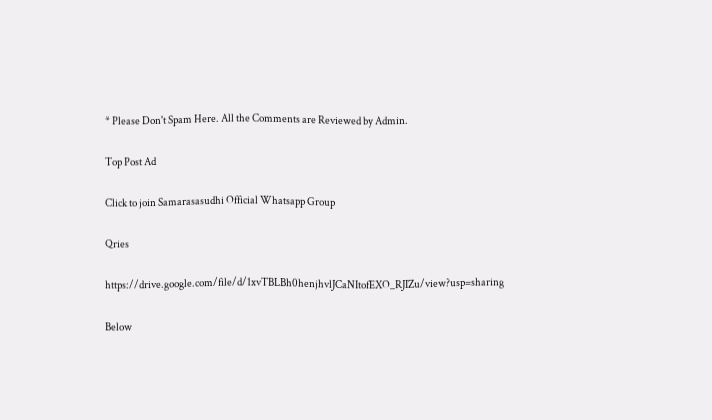* Please Don't Spam Here. All the Comments are Reviewed by Admin.

Top Post Ad

Click to join Samarasasudhi Official Whatsapp Group

Qries

https://drive.google.com/file/d/1xvTBLBh0henjhvlJCaNItofEXO_RJIZu/view?usp=sharing

Below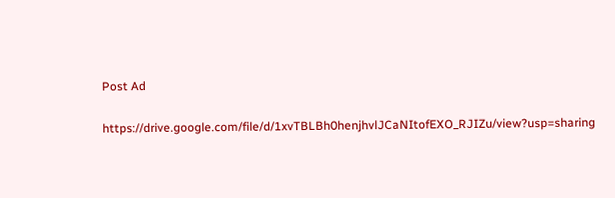Post Ad

https://drive.google.com/file/d/1xvTBLBh0henjhvlJCaNItofEXO_RJIZu/view?usp=sharing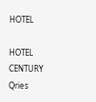HOTEL

HOTEL
CENTURY
Qries